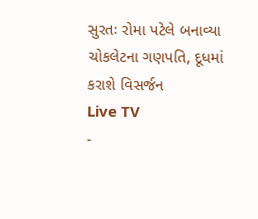સુરતઃ રોમા પટેલે બનાવ્યા ચોકલેટના ગણપતિ, દૂધમાં કરાશે વિસર્જન
Live TV
-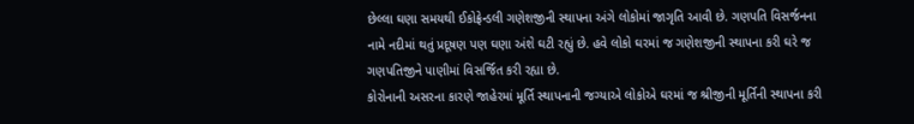છેલ્લા ઘણા સમયથી ઈકોફ્રેન્ડલી ગણેશજીની સ્થાપના અંગે લોકોમાં જાગૃતિ આવી છે. ગણપતિ વિસર્જનના નામે નદીમાં થતું પ્રદૂષણ પણ ઘણા અંશે ઘટી રહ્યું છે. હવે લોકો ઘરમાં જ ગણેશજીની સ્થાપના કરી ઘરે જ ગણપતિજીને પાણીમાં વિસર્જિત કરી રહ્યા છે.
કોરોનાની અસરના કારણે જાહેરમાં મૂર્તિ સ્થાપનાની જગ્યાએ લોકોએ ઘરમાં જ શ્રીજીની મૂર્તિની સ્થાપના કરી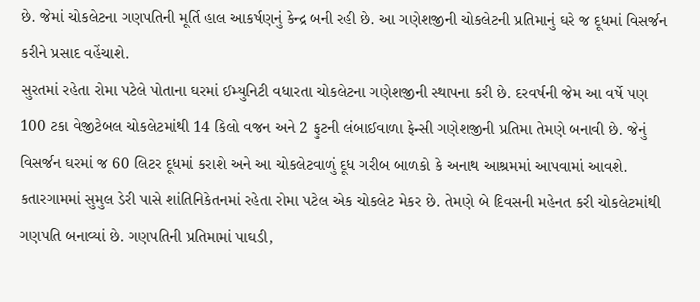છે. જેમાં ચોકલેટના ગણપતિની મૂર્તિ હાલ આકર્ષણનું કેન્દ્ર બની રહી છે. આ ગણેશજીની ચોકલેટની પ્રતિમાનું ઘરે જ દૂધમાં વિસર્જન કરીને પ્રસાદ વહેંચાશે.
સુરતમાં રહેતા રોમા પટેલે પોતાના ઘરમાં ઈમ્યુનિટી વધારતા ચોકલેટના ગણેશજીની સ્થાપના કરી છે. દરવર્ષની જેમ આ વર્ષે પણ 100 ટકા વેજીટેબલ ચોકલેટમાંથી 14 કિલો વજન અને 2 ફુટની લંબાઈવાળા ફેન્સી ગણેશજીની પ્રતિમા તેમણે બનાવી છે. જેનું વિસર્જન ઘરમાં જ 60 લિટર દૂધમાં કરાશે અને આ ચોકલેટવાળું દૂધ ગરીબ બાળકો કે અનાથ આશ્રમમાં આપવામાં આવશે.
કતારગામમાં સુમુલ ડેરી પાસે શાંતિનિકેતનમાં રહેતા રોમા પટેલ એક ચોકલેટ મેકર છે. તેમણે બે દિવસની મહેનત કરી ચોકલેટમાંથી ગણપતિ બનાવ્યાં છે. ગણપતિની પ્રતિમામાં પાઘડી,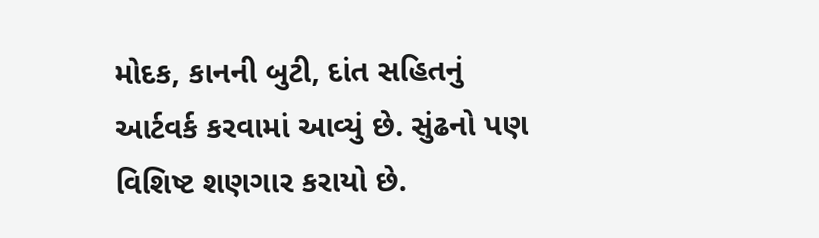મોદક, કાનની બુટી, દાંત સહિતનું આર્ટવર્ક કરવામાં આવ્યું છે. સુંઢનો પણ વિશિષ્ટ શણગાર કરાયો છે.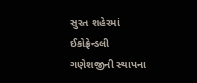સુરત શહેરમાં ઈકોફ્રેન્ડલી ગણેશજીની સ્થાપના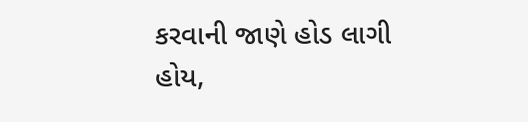કરવાની જાણે હોડ લાગી હોય,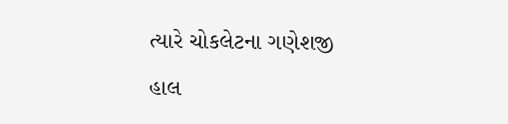ત્યારે ચોકલેટના ગણેશજી હાલ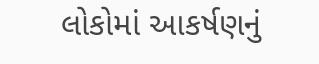લોકોમાં આકર્ષણનું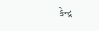કેન્દ્ર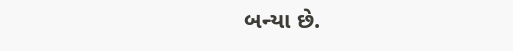બન્યા છે.